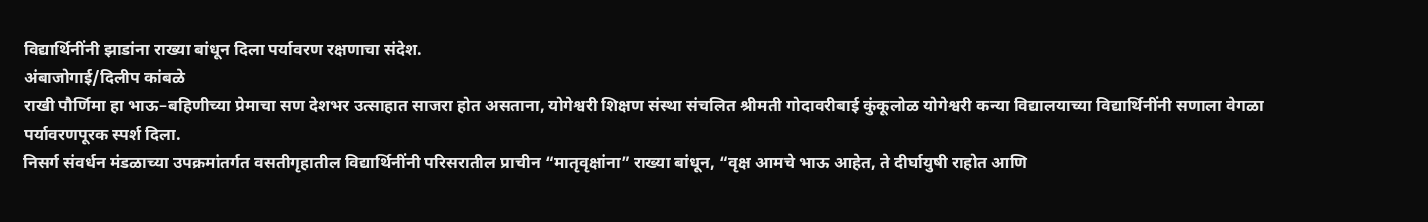विद्यार्थिनींनी झाडांना राख्या बांधून दिला पर्यावरण रक्षणाचा संदेश.
अंबाजोगाई/दिलीप कांबळे
राखी पौर्णिमा हा भाऊ–बहिणीच्या प्रेमाचा सण देशभर उत्साहात साजरा होत असताना, योगेश्वरी शिक्षण संस्था संचलित श्रीमती गोदावरीबाई कुंकूलोळ योगेश्वरी कन्या विद्यालयाच्या विद्यार्थिनींनी सणाला वेगळा पर्यावरणपूरक स्पर्श दिला.
निसर्ग संवर्धन मंडळाच्या उपक्रमांतर्गत वसतीगृहातील विद्यार्थिनींनी परिसरातील प्राचीन “मातृवृक्षांना” राख्या बांधून, “वृक्ष आमचे भाऊ आहेत, ते दीर्घायुषी राहोत आणि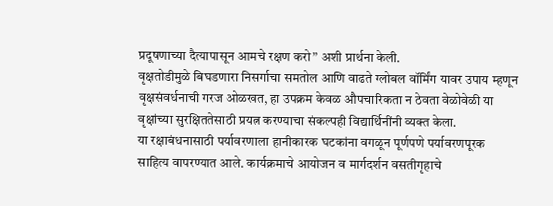प्रदूषणाच्या दैत्यापासून आमचे रक्षण करो” अशी प्रार्थना केली.
वृक्षतोडीमुळे बिघडणारा निसर्गाचा समतोल आणि वाढते ग्लोबल वॉर्मिंग यावर उपाय म्हणून वृक्षसंवर्धनाची गरज ओळखत, हा उपक्रम केवळ औपचारिकता न ठेवता वेळोवेळी या वृक्षांच्या सुरक्षिततेसाठी प्रयत्न करण्याचा संकल्पही विद्यार्थिनींनी व्यक्त केला.
या रक्षाबंधनासाठी पर्यावरणाला हानीकारक घटकांना वगळून पूर्णपणे पर्यावरणपूरक साहित्य वापरण्यात आले. कार्यक्रमाचे आयोजन व मार्गदर्शन वसतीगृहाचे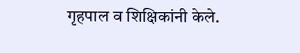गृहपाल व शिक्षिकांनी केले.